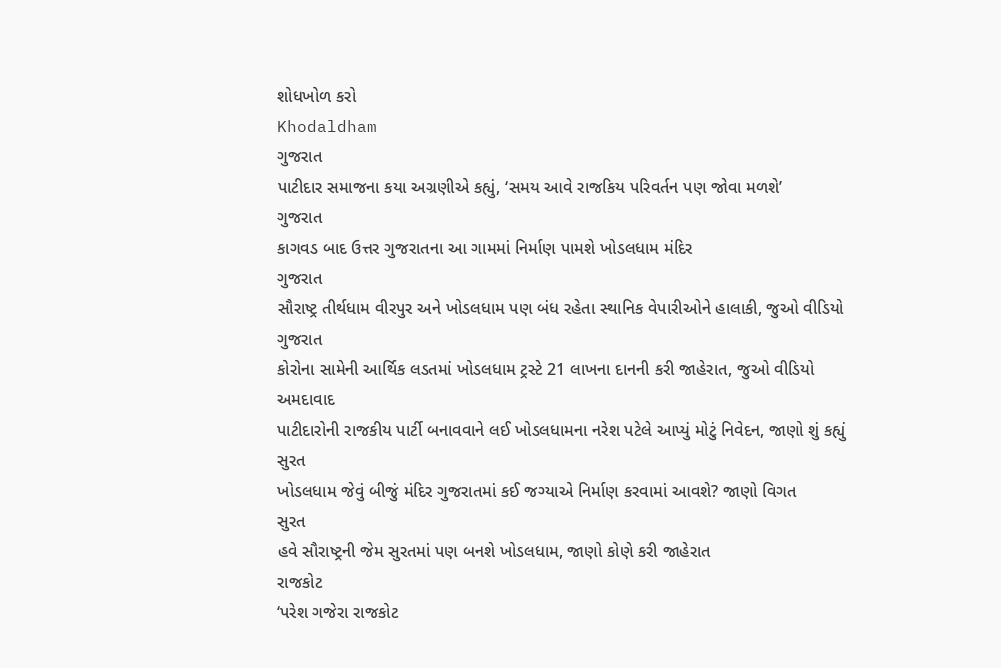શોધખોળ કરો
Khodaldham
ગુજરાત
પાટીદાર સમાજના કયા અગ્રણીએ કહ્યું, ‘સમય આવે રાજકિય પરિવર્તન પણ જોવા મળશે’
ગુજરાત
કાગવડ બાદ ઉત્તર ગુજરાતના આ ગામમાં નિર્માણ પામશે ખોડલધામ મંદિર
ગુજરાત
સૌરાષ્ટ્ર તીર્થધામ વીરપુર અને ખોડલધામ પણ બંધ રહેતા સ્થાનિક વેપારીઓને હાલાકી, જુઓ વીડિયો
ગુજરાત
કોરોના સામેની આર્થિક લડતમાં ખોડલધામ ટ્રસ્ટે 21 લાખના દાનની કરી જાહેરાત, જુઓ વીડિયો
અમદાવાદ
પાટીદારોની રાજકીય પાર્ટી બનાવવાને લઈ ખોડલધામના નરેશ પટેલે આપ્યું મોટું નિવેદન, જાણો શું કહ્યું
સુરત
ખોડલધામ જેવું બીજું મંદિર ગુજરાતમાં કઈ જગ્યાએ નિર્માણ કરવામાં આવશે? જાણો વિગત
સુરત
હવે સૌરાષ્ટ્રની જેમ સુરતમાં પણ બનશે ખોડલધામ, જાણો કોણે કરી જાહેરાત
રાજકોટ
‘પરેશ ગજેરા રાજકોટ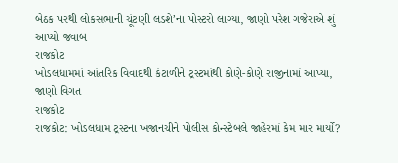બેઠક પરથી લોકસભાની ચૂંટણી લડશે’ના પોસ્ટરો લાગ્યા, જાણો પરેશ ગજેરાએ શું આપ્યો જવાબ
રાજકોટ
ખોડલધામમાં આંતરિક વિવાદથી કંટાળીને ટ્રસ્ટમાંથી કોણે-કોણે રાજીનામાં આપ્યા, જાણો વિગત
રાજકોટ
રાજકોટ: ખોડલધામ ટ્રસ્ટના ખજાનચીને પોલીસ કોન્સ્ટેબલે જાહેરમાં કેમ માર માર્યો?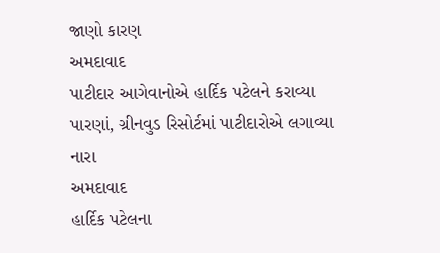જાણો કારણ
અમદાવાદ
પાટીદાર આગેવાનોએ હાર્દિક પટેલને કરાવ્યા પારણાં, ગ્રીનવુડ રિસોર્ટમાં પાટીદારોએ લગાવ્યા નારા
અમદાવાદ
હાર્દિક પટેલના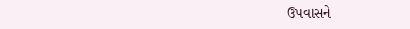ઉપવાસને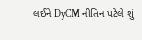લઈને DyCM નીતિન પટેલે શું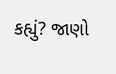કહ્યું? જાણો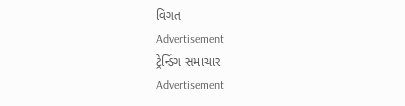વિગત
Advertisement
ટ્રેન્ડિંગ સમાચાર
Advertisement